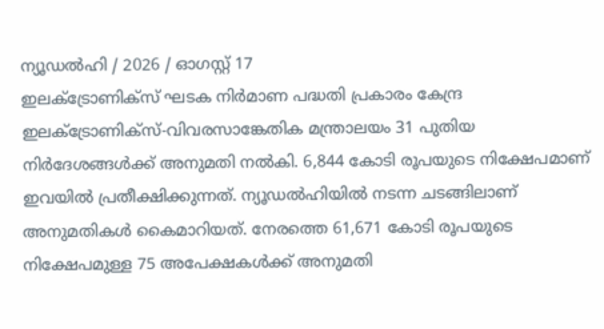ന്യൂഡൽഹി / 2026 / ഓഗസ്റ്റ് 17
ഇലക്ട്രോണിക്സ് ഘടക നിർമാണ പദ്ധതി പ്രകാരം കേന്ദ്ര ഇലക്ട്രോണിക്സ്-വിവരസാങ്കേതിക മന്ത്രാലയം 31 പുതിയ നിർദേശങ്ങൾക്ക് അനുമതി നൽകി. 6,844 കോടി രൂപയുടെ നിക്ഷേപമാണ് ഇവയിൽ പ്രതീക്ഷിക്കുന്നത്. ന്യൂഡൽഹിയിൽ നടന്ന ചടങ്ങിലാണ് അനുമതികൾ കൈമാറിയത്. നേരത്തെ 61,671 കോടി രൂപയുടെ നിക്ഷേപമുള്ള 75 അപേക്ഷകൾക്ക് അനുമതി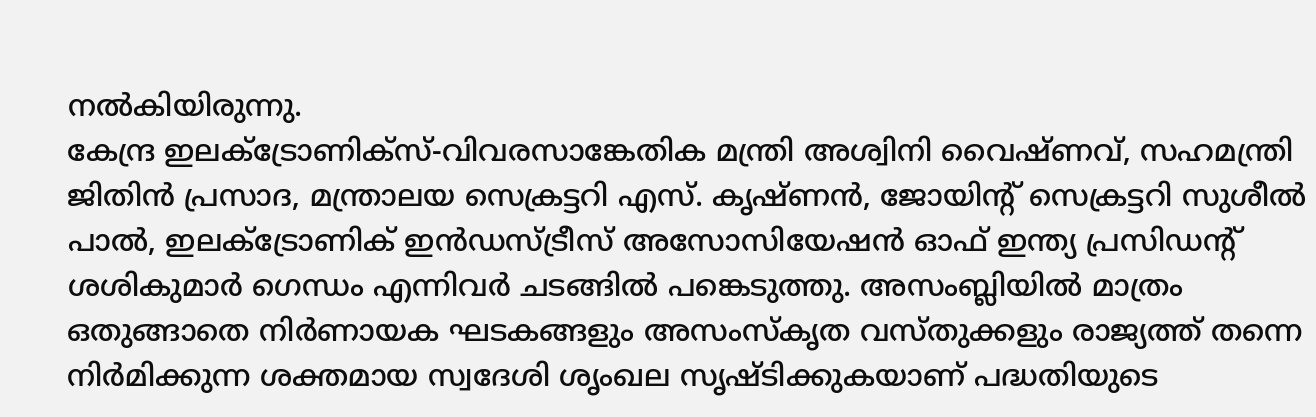നൽകിയിരുന്നു.
കേന്ദ്ര ഇലക്ട്രോണിക്സ്-വിവരസാങ്കേതിക മന്ത്രി അശ്വിനി വൈഷ്ണവ്, സഹമന്ത്രി ജിതിൻ പ്രസാദ, മന്ത്രാലയ സെക്രട്ടറി എസ്. കൃഷ്ണൻ, ജോയിന്റ് സെക്രട്ടറി സുശീൽ പാൽ, ഇലക്ട്രോണിക് ഇൻഡസ്ട്രീസ് അസോസിയേഷൻ ഓഫ് ഇന്ത്യ പ്രസിഡന്റ് ശശികുമാർ ഗെന്ധം എന്നിവർ ചടങ്ങിൽ പങ്കെടുത്തു. അസംബ്ലിയിൽ മാത്രം ഒതുങ്ങാതെ നിർണായക ഘടകങ്ങളും അസംസ്കൃത വസ്തുക്കളും രാജ്യത്ത് തന്നെ നിർമിക്കുന്ന ശക്തമായ സ്വദേശി ശൃംഖല സൃഷ്ടിക്കുകയാണ് പദ്ധതിയുടെ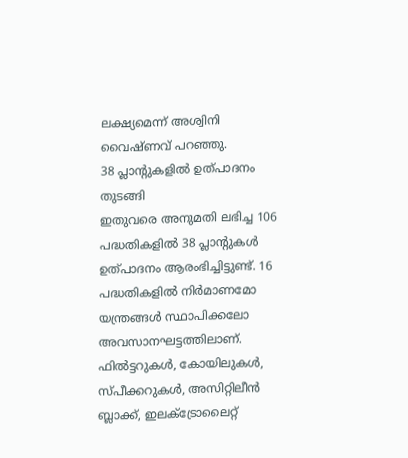ലക്ഷ്യമെന്ന് അശ്വിനി വൈഷ്ണവ് പറഞ്ഞു.
38 പ്ലാന്റുകളിൽ ഉത്പാദനം തുടങ്ങി
ഇതുവരെ അനുമതി ലഭിച്ച 106 പദ്ധതികളിൽ 38 പ്ലാന്റുകൾ ഉത്പാദനം ആരംഭിച്ചിട്ടുണ്ട്. 16 പദ്ധതികളിൽ നിർമാണമോ യന്ത്രങ്ങൾ സ്ഥാപിക്കലോ അവസാനഘട്ടത്തിലാണ്. ഫിൽട്ടറുകൾ, കോയിലുകൾ, സ്പീക്കറുകൾ, അസിറ്റിലീൻ ബ്ലാക്ക്, ഇലക്ട്രോലൈറ്റ്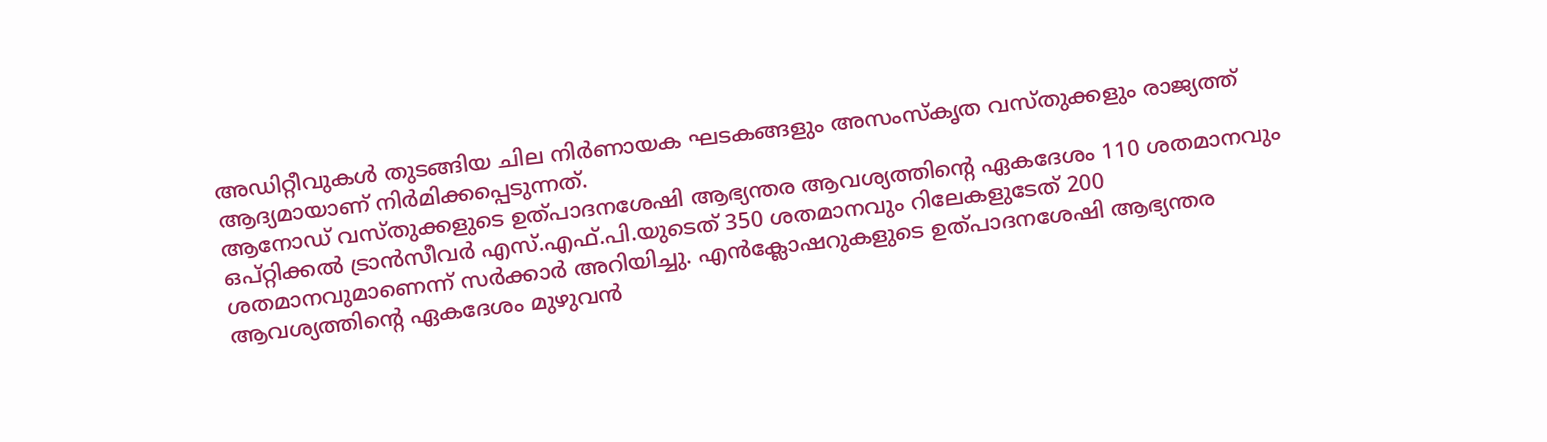അഡിറ്റീവുകൾ തുടങ്ങിയ ചില നിർണായക ഘടകങ്ങളും അസംസ്കൃത വസ്തുക്കളും രാജ്യത്ത് ആദ്യമായാണ് നിർമിക്കപ്പെടുന്നത്.
ആനോഡ് വസ്തുക്കളുടെ ഉത്പാദനശേഷി ആഭ്യന്തര ആവശ്യത്തിന്റെ ഏകദേശം 110 ശതമാനവും ഒപ്റ്റിക്കൽ ട്രാൻസീവർ എസ്.എഫ്.പി.യുടെത് 350 ശതമാനവും റിലേകളുടേത് 200 ശതമാനവുമാണെന്ന് സർക്കാർ അറിയിച്ചു. എൻക്ലോഷറുകളുടെ ഉത്പാദനശേഷി ആഭ്യന്തര ആവശ്യത്തിന്റെ ഏകദേശം മുഴുവൻ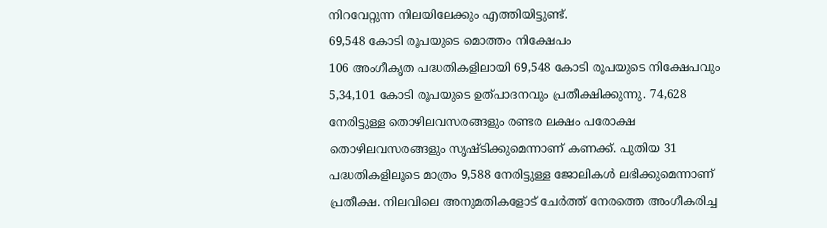നിറവേറ്റുന്ന നിലയിലേക്കും എത്തിയിട്ടുണ്ട്.
69,548 കോടി രൂപയുടെ മൊത്തം നിക്ഷേപം
106 അംഗീകൃത പദ്ധതികളിലായി 69,548 കോടി രൂപയുടെ നിക്ഷേപവും 5,34,101 കോടി രൂപയുടെ ഉത്പാദനവും പ്രതീക്ഷിക്കുന്നു. 74,628 നേരിട്ടുള്ള തൊഴിലവസരങ്ങളും രണ്ടര ലക്ഷം പരോക്ഷ തൊഴിലവസരങ്ങളും സൃഷ്ടിക്കുമെന്നാണ് കണക്ക്. പുതിയ 31 പദ്ധതികളിലൂടെ മാത്രം 9,588 നേരിട്ടുള്ള ജോലികൾ ലഭിക്കുമെന്നാണ് പ്രതീക്ഷ. നിലവിലെ അനുമതികളോട് ചേർത്ത് നേരത്തെ അംഗീകരിച്ച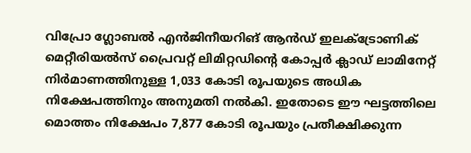വിപ്രോ ഗ്ലോബൽ എൻജിനീയറിങ് ആൻഡ് ഇലക്ട്രോണിക് മെറ്റീരിയൽസ് പ്രൈവറ്റ് ലിമിറ്റഡിന്റെ കോപ്പർ ക്ലാഡ് ലാമിനേറ്റ് നിർമാണത്തിനുള്ള 1,033 കോടി രൂപയുടെ അധിക നിക്ഷേപത്തിനും അനുമതി നൽകി. ഇതോടെ ഈ ഘട്ടത്തിലെ മൊത്തം നിക്ഷേപം 7,877 കോടി രൂപയും പ്രതീക്ഷിക്കുന്ന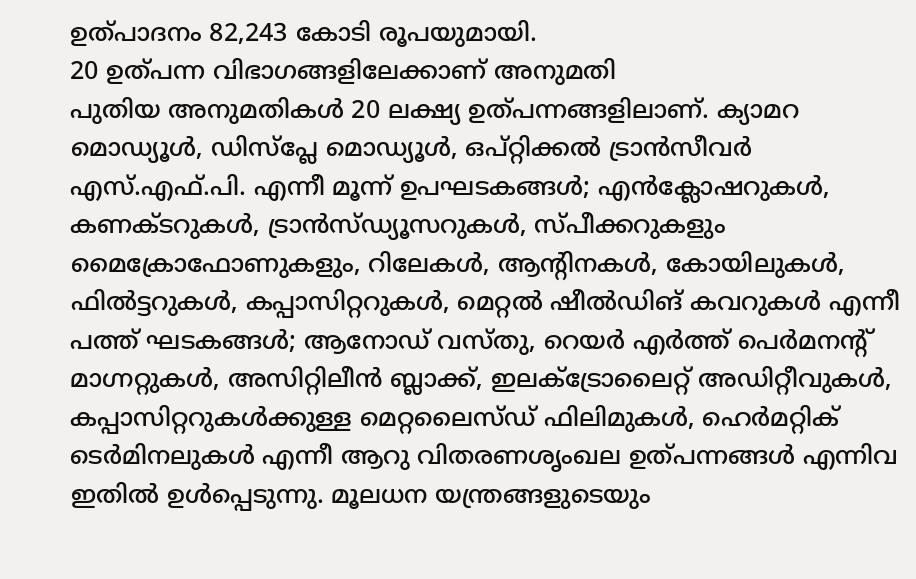ഉത്പാദനം 82,243 കോടി രൂപയുമായി.
20 ഉത്പന്ന വിഭാഗങ്ങളിലേക്കാണ് അനുമതി
പുതിയ അനുമതികൾ 20 ലക്ഷ്യ ഉത്പന്നങ്ങളിലാണ്. ക്യാമറ മൊഡ്യൂൾ, ഡിസ്പ്ലേ മൊഡ്യൂൾ, ഒപ്റ്റിക്കൽ ട്രാൻസീവർ എസ്.എഫ്.പി. എന്നീ മൂന്ന് ഉപഘടകങ്ങൾ; എൻക്ലോഷറുകൾ, കണക്ടറുകൾ, ട്രാൻസ്ഡ്യൂസറുകൾ, സ്പീക്കറുകളും മൈക്രോഫോണുകളും, റിലേകൾ, ആന്റിനകൾ, കോയിലുകൾ, ഫിൽട്ടറുകൾ, കപ്പാസിറ്ററുകൾ, മെറ്റൽ ഷീൽഡിങ് കവറുകൾ എന്നീ പത്ത് ഘടകങ്ങൾ; ആനോഡ് വസ്തു, റെയർ എർത്ത് പെർമനന്റ് മാഗ്നറ്റുകൾ, അസിറ്റിലീൻ ബ്ലാക്ക്, ഇലക്ട്രോലൈറ്റ് അഡിറ്റീവുകൾ, കപ്പാസിറ്ററുകൾക്കുള്ള മെറ്റലൈസ്ഡ് ഫിലിമുകൾ, ഹെർമറ്റിക് ടെർമിനലുകൾ എന്നീ ആറു വിതരണശൃംഖല ഉത്പന്നങ്ങൾ എന്നിവ ഇതിൽ ഉൾപ്പെടുന്നു. മൂലധന യന്ത്രങ്ങളുടെയും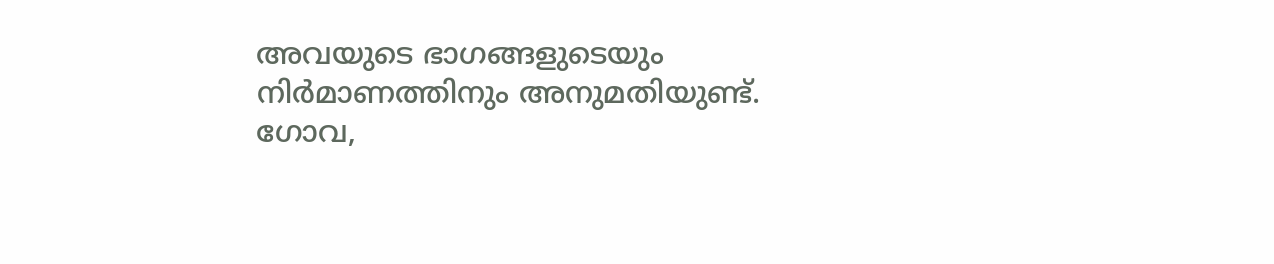അവയുടെ ഭാഗങ്ങളുടെയും നിർമാണത്തിനും അനുമതിയുണ്ട്.
ഗോവ,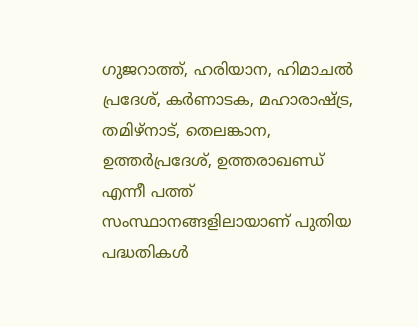ഗുജറാത്ത്, ഹരിയാന, ഹിമാചൽ പ്രദേശ്, കർണാടക, മഹാരാഷ്ട്ര, തമിഴ്നാട്, തെലങ്കാന, ഉത്തർപ്രദേശ്, ഉത്തരാഖണ്ഡ് എന്നീ പത്ത് സംസ്ഥാനങ്ങളിലായാണ് പുതിയ പദ്ധതികൾ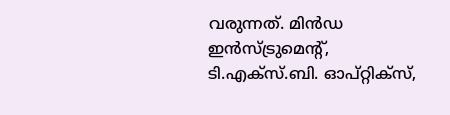വരുന്നത്. മിൻഡ ഇൻസ്ട്രുമെന്റ്, ടി.എക്സ്.ബി. ഓപ്റ്റിക്സ്,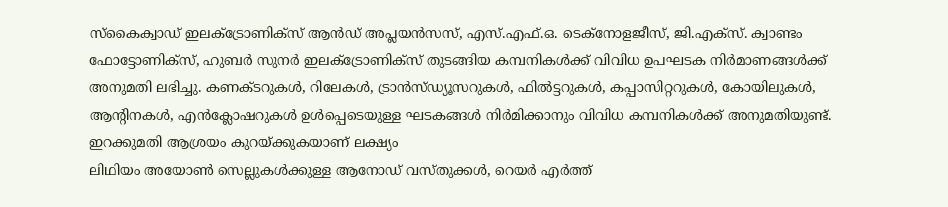സ്കൈക്വാഡ് ഇലക്ട്രോണിക്സ് ആൻഡ് അപ്ലയൻസസ്, എസ്.എഫ്.ഒ. ടെക്നോളജീസ്, ജി.എക്സ്. ക്വാണ്ടം ഫോട്ടോണിക്സ്, ഹുബർ സുനർ ഇലക്ട്രോണിക്സ് തുടങ്ങിയ കമ്പനികൾക്ക് വിവിധ ഉപഘടക നിർമാണങ്ങൾക്ക് അനുമതി ലഭിച്ചു. കണക്ടറുകൾ, റിലേകൾ, ട്രാൻസ്ഡ്യൂസറുകൾ, ഫിൽട്ടറുകൾ, കപ്പാസിറ്ററുകൾ, കോയിലുകൾ, ആന്റിനകൾ, എൻക്ലോഷറുകൾ ഉൾപ്പെടെയുള്ള ഘടകങ്ങൾ നിർമിക്കാനും വിവിധ കമ്പനികൾക്ക് അനുമതിയുണ്ട്.
ഇറക്കുമതി ആശ്രയം കുറയ്ക്കുകയാണ് ലക്ഷ്യം
ലിഥിയം അയോൺ സെല്ലുകൾക്കുള്ള ആനോഡ് വസ്തുക്കൾ, റെയർ എർത്ത്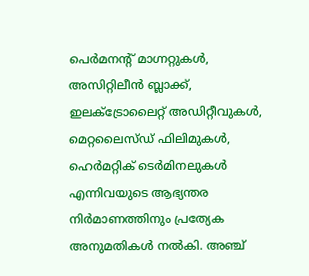പെർമനന്റ് മാഗ്നറ്റുകൾ, അസിറ്റിലീൻ ബ്ലാക്ക്, ഇലക്ട്രോലൈറ്റ് അഡിറ്റീവുകൾ, മെറ്റലൈസ്ഡ് ഫിലിമുകൾ, ഹെർമറ്റിക് ടെർമിനലുകൾ എന്നിവയുടെ ആഭ്യന്തര നിർമാണത്തിനും പ്രത്യേക അനുമതികൾ നൽകി. അഞ്ച്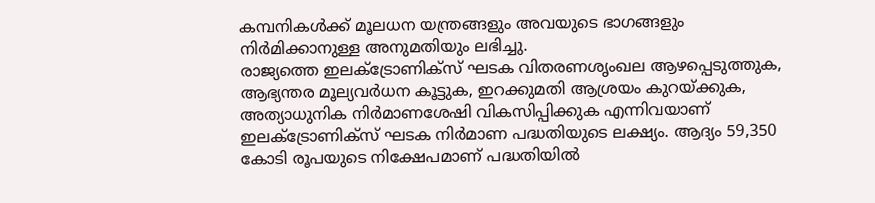കമ്പനികൾക്ക് മൂലധന യന്ത്രങ്ങളും അവയുടെ ഭാഗങ്ങളും നിർമിക്കാനുള്ള അനുമതിയും ലഭിച്ചു.
രാജ്യത്തെ ഇലക്ട്രോണിക്സ് ഘടക വിതരണശൃംഖല ആഴപ്പെടുത്തുക, ആഭ്യന്തര മൂല്യവർധന കൂട്ടുക, ഇറക്കുമതി ആശ്രയം കുറയ്ക്കുക, അത്യാധുനിക നിർമാണശേഷി വികസിപ്പിക്കുക എന്നിവയാണ് ഇലക്ട്രോണിക്സ് ഘടക നിർമാണ പദ്ധതിയുടെ ലക്ഷ്യം. ആദ്യം 59,350 കോടി രൂപയുടെ നിക്ഷേപമാണ് പദ്ധതിയിൽ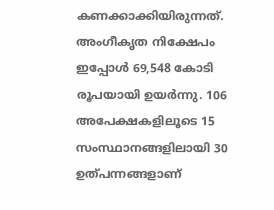കണക്കാക്കിയിരുന്നത്. അംഗീകൃത നിക്ഷേപം ഇപ്പോൾ 69,548 കോടി രൂപയായി ഉയർന്നു. 106 അപേക്ഷകളിലൂടെ 15 സംസ്ഥാനങ്ങളിലായി 30 ഉത്പന്നങ്ങളാണ്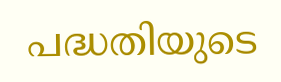പദ്ധതിയുടെ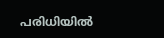പരിധിയിൽ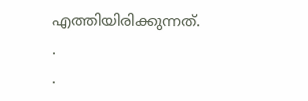എത്തിയിരിക്കുന്നത്.
.
.